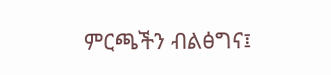ምርጫችን ብልፅግና፤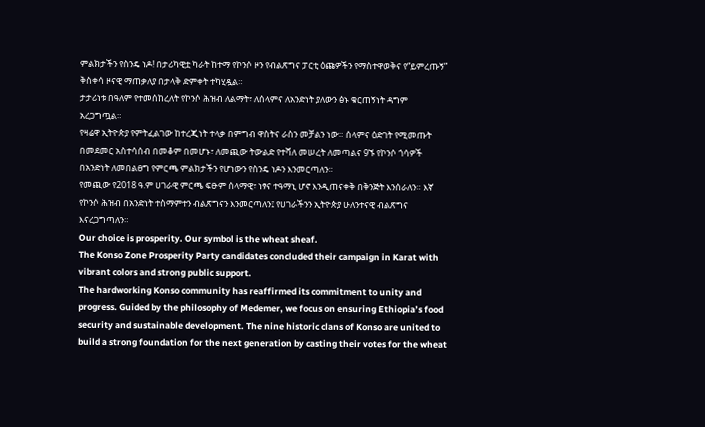ምልክታችን የስንዴ ነዶ! በታሪካዊቷ ካራት ከተማ የኮንሶ ዞን የብልጽግና ፓርቲ ዕጩዎችን የማስተዋወቅና የ“ይምረጡኝ” ቅስቀሳ ዞናዊ ማጠቃለያ በታላቅ ድምቀት ተካሂዷል።
ታታሪነቱ በዓለም የተመሰከረለት የኮንሶ ሕዝብ ለልማት፣ ለሰላምና ለአንድነት ያለውን ፅኑ ቁርጠኝነት ዳግም አረጋግጧል።
የዛሬዋ ኢትዮጵያ የምትፈልገው ከተረጂነት ተላቃ በምግብ ዋስትና ራስን መቻልን ነው። ሰላምና ዕድገት የሚመጡት በመደመር አስተሳሰብ በመቆም በመሆኑ፣ ለመጪው ትውልድ የተሻለ መሠረት ለመጣልና 9ኙ የኮንሶ ጎሳዎች በአንድነት ለመበልፀግ የምርጫ ምልክታችን የሆነውን የስንዴ ነዶን እንመርጣለን።
የመጪው የ2018 ዓ.ም ሀገራዊ ምርጫ ፍፁም ሰላማዊ፣ ነፃና ተዓማኒ ሆኖ እንዲጠናቀቅ በቅንጅት እንሰራለን። እኛ የኮንሶ ሕዝብ በአንድነት ተስማምተን ብልጽግናን እንመርጣለን፤ የሀገራችንን ኢትዮጵያ ሁለንተናዊ ብልጽግና እናረጋግጣለን።
Our choice is prosperity. Our symbol is the wheat sheaf.
The Konso Zone Prosperity Party candidates concluded their campaign in Karat with vibrant colors and strong public support.
The hardworking Konso community has reaffirmed its commitment to unity and progress. Guided by the philosophy of Medemer, we focus on ensuring Ethiopia’s food security and sustainable development. The nine historic clans of Konso are united to build a strong foundation for the next generation by casting their votes for the wheat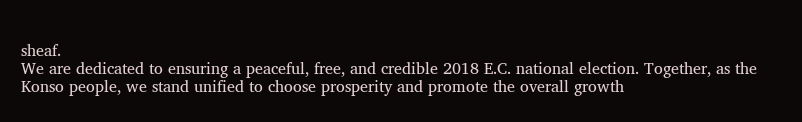sheaf.
We are dedicated to ensuring a peaceful, free, and credible 2018 E.C. national election. Together, as the Konso people, we stand unified to choose prosperity and promote the overall growth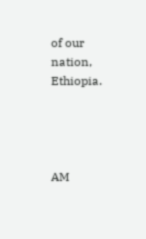of our nation, Ethiopia.




AM